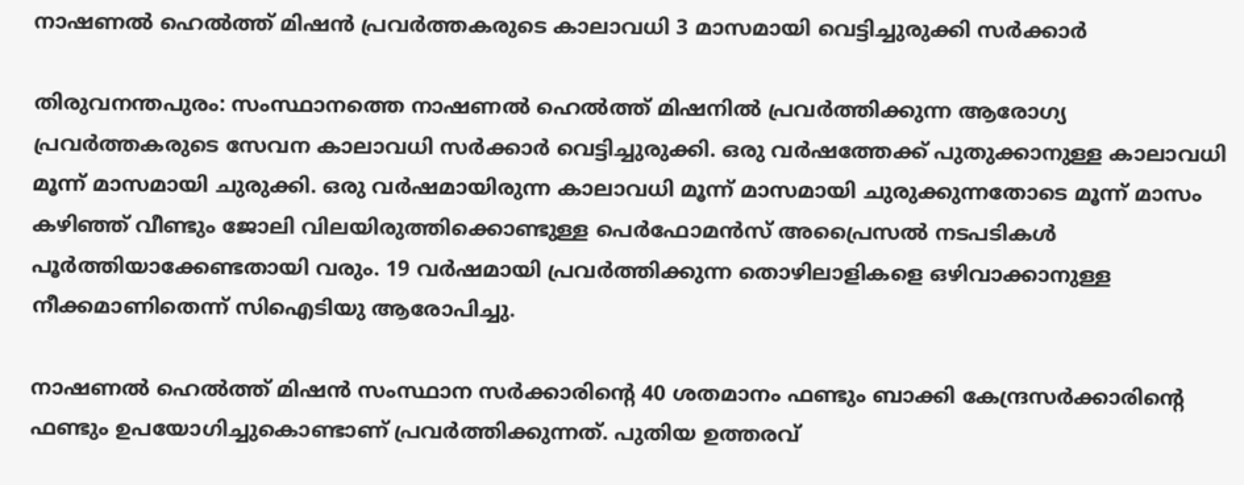നാഷണല്‍ ഹെല്‍ത്ത് മിഷൻ പ്രവർത്തകരുടെ കാലാവധി 3 മാസമായി വെട്ടിച്ചുരുക്കി സർക്കാർ

തിരുവനന്തപുരം: സംസ്ഥാനത്തെ നാഷണല്‍ ഹെല്‍ത്ത് മിഷനില്‍ പ്രവര്‍ത്തിക്കുന്ന ആരോഗ്യ പ്രവര്‍ത്തകരുടെ സേവന കാലാവധി സര്‍ക്കാര്‍ വെട്ടിച്ചുരുക്കി. ഒരു വര്‍ഷത്തേക്ക് പുതുക്കാനുള്ള കാലാവധി മൂന്ന് മാസമായി ചുരുക്കി. ഒരു വര്‍ഷമായിരുന്ന കാലാവധി മൂന്ന് മാസമായി ചുരുക്കുന്നതോടെ മൂന്ന് മാസം കഴിഞ്ഞ് വീണ്ടും ജോലി വിലയിരുത്തിക്കൊണ്ടുള്ള പെര്‍ഫോമന്‍സ് അപ്രൈസല്‍ നടപടികള്‍ പൂര്‍ത്തിയാക്കേണ്ടതായി വരും. 19 വര്‍ഷമായി പ്രവര്‍ത്തിക്കുന്ന തൊഴിലാളികളെ ഒഴിവാക്കാനുള്ള നീക്കമാണിതെന്ന് സിഐടിയു ആരോപിച്ചു.

നാഷണല്‍ ഹെല്‍ത്ത് മിഷന്‍ സംസ്ഥാന സര്‍ക്കാരിന്റെ 40 ശതമാനം ഫണ്ടും ബാക്കി കേന്ദ്രസര്‍ക്കാരിന്റെ ഫണ്ടും ഉപയോഗിച്ചുകൊണ്ടാണ് പ്രവര്‍ത്തിക്കുന്നത്. പുതിയ ഉത്തരവ്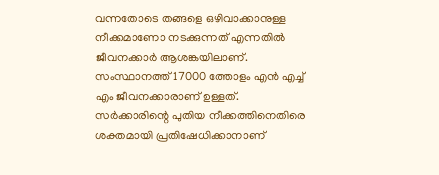വന്നതോടെ തങ്ങളെ ഒഴിവാക്കാനുള്ള നീക്കമാണോ നടക്കുന്നത് എന്നതില്‍ ജീവനക്കാര്‍ ആശങ്കയിലാണ്. സംസ്ഥാനത്ത് 17000 ത്തോളം എന്‍ എച്ച് എം ജീവനക്കാരാണ് ഉള്ളത്. സര്‍ക്കാരിന്റെ പുതിയ നീക്കത്തിനെതിരെ ശക്തമായി പ്രതിഷേധിക്കാനാണ്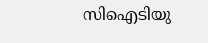സിഐടിയു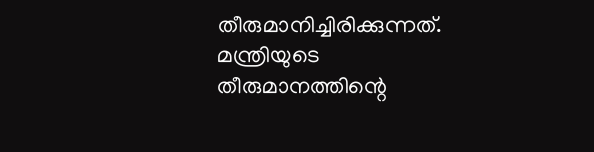തീരുമാനിച്ചിരിക്കുന്നത്. മന്ത്രിയുടെ തീരുമാനത്തിന്റെ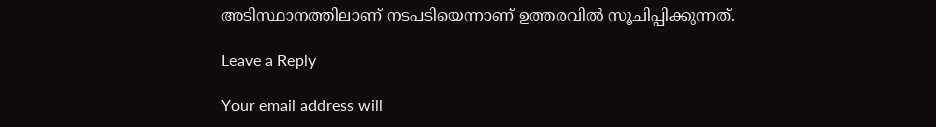അടിസ്ഥാനത്തിലാണ് നടപടിയെന്നാണ് ഉത്തരവില്‍ സൂചിപ്പിക്കുന്നത്.

Leave a Reply

Your email address will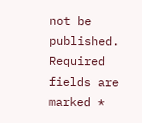not be published. Required fields are marked *